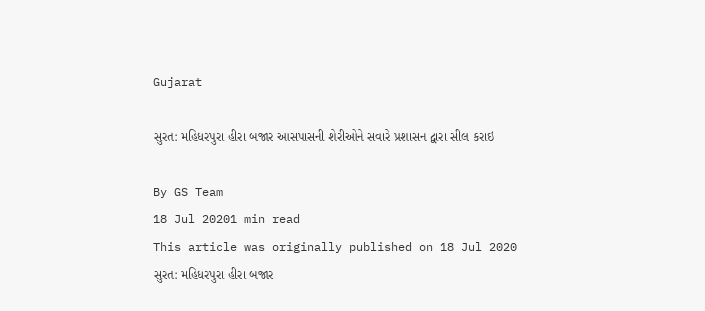Gujarat

સુરત: મહિધરપુરા હીરા બજાર આસપાસની શેરીઓને સવારે પ્રશાસન દ્વારા સીલ કરાઇ

By GS Team
18 Jul 20201 min read
This article was originally published on 18 Jul 2020
સુરત: મહિધરપુરા હીરા બજાર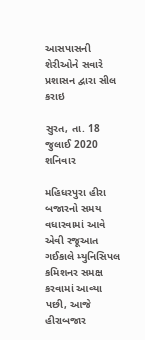આસપાસની શેરીઓને સવારે પ્રશાસન દ્વારા સીલ કરાઇ

સુરત, તા. 18 જુલાઈ 2020 શનિવાર

મહિધરપુરા હીરા બજારનો સમય વધારવામાં આવે એવી રજૂઆત ગઈકાલે મ્યુનિસિપલ કમિશનર સમક્ષ કરવામાં આવ્યા પછી, આજે હીરાબજાર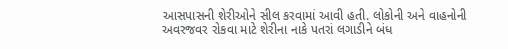આસપાસની શેરીઓને સીલ કરવામાં આવી હતી. લોકોની અને વાહનોની અવરજવર રોકવા માટે શેરીના નાકે પતરાં લગાડીને બંધ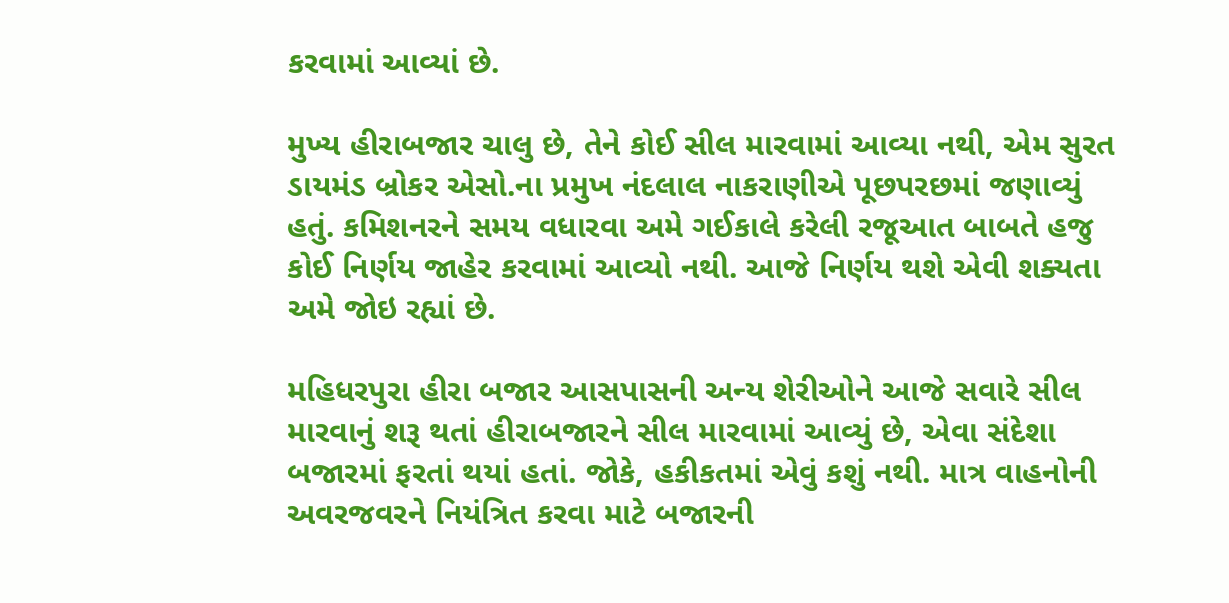કરવામાં આવ્યાં છે.

મુખ્ય હીરાબજાર ચાલુ છે, તેને કોઈ સીલ મારવામાં આવ્યા નથી, એમ સુરત ડાયમંડ બ્રોકર એસો.ના પ્રમુખ નંદલાલ નાકરાણીએ પૂછપરછમાં જણાવ્યું હતું. કમિશનરને સમય વધારવા અમે ગઈકાલે કરેલી રજૂઆત બાબતે હજુ કોઈ નિર્ણય જાહેર કરવામાં આવ્યો નથી. આજે નિર્ણય થશે એવી શક્યતા અમે જોઇ રહ્યાં છે.

મહિધરપુરા હીરા બજાર આસપાસની અન્ય શેરીઓને આજે સવારે સીલ મારવાનું શરૂ થતાં હીરાબજારને સીલ મારવામાં આવ્યું છે, એવા સંદેશા બજારમાં ફરતાં થયાં હતાં. જોકે, હકીકતમાં એવું કશું નથી. માત્ર વાહનોની અવરજવરને નિયંત્રિત કરવા માટે બજારની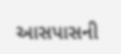આસપાસની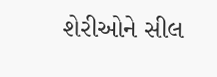શેરીઓને સીલ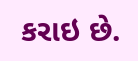કરાઇ છે.